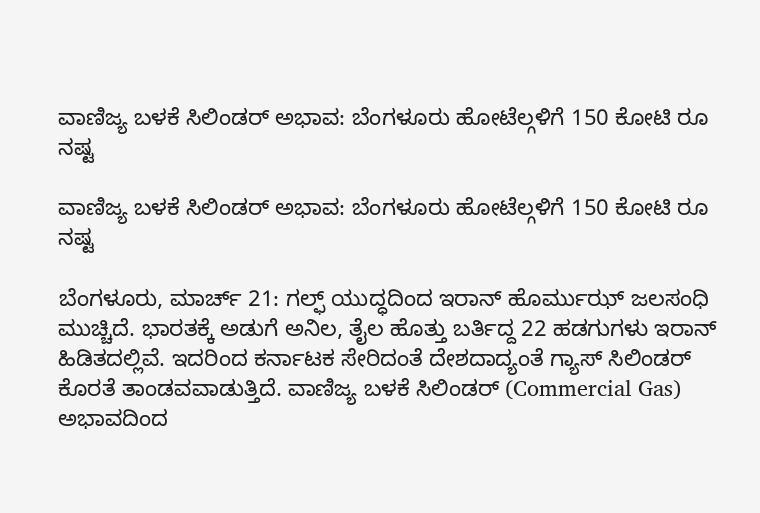ವಾಣಿಜ್ಯ ಬಳಕೆ ಸಿಲಿಂಡರ್ ಅಭಾವ: ಬೆಂಗಳೂರು ಹೋಟೆಲ್ಗಳಿಗೆ 150 ಕೋಟಿ ರೂ ನಷ್ಟ

ವಾಣಿಜ್ಯ ಬಳಕೆ ಸಿಲಿಂಡರ್ ಅಭಾವ: ಬೆಂಗಳೂರು ಹೋಟೆಲ್ಗಳಿಗೆ 150 ಕೋಟಿ ರೂ ನಷ್ಟ

ಬೆಂಗಳೂರು, ಮಾರ್ಚ್ 21: ಗಲ್ಫ್ ಯುದ್ಧದಿಂದ ಇರಾನ್ ಹೊರ್ಮುಝ್ ಜಲಸಂಧಿ ಮುಚ್ಚಿದೆ. ಭಾರತಕ್ಕೆ ಅಡುಗೆ ಅನಿಲ, ತೈಲ ಹೊತ್ತು ಬರ್ತಿದ್ದ 22 ಹಡಗುಗಳು ಇರಾನ್ ಹಿಡಿತದಲ್ಲಿವೆ. ಇದರಿಂದ ಕರ್ನಾಟಕ ಸೇರಿದಂತೆ ದೇಶದಾದ್ಯಂತೆ ಗ್ಯಾಸ್ ಸಿಲಿಂಡರ್ ಕೊರತೆ ತಾಂಡವವಾಡುತ್ತಿದೆ. ವಾಣಿಜ್ಯ ಬಳಕೆ ಸಿಲಿಂಡರ್ (Commercial Gas) ಅಭಾವದಿಂದ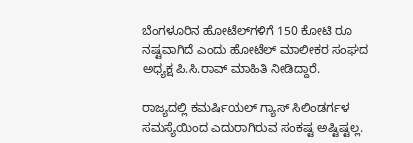ಬೆಂಗಳೂರಿನ ಹೋಟೆಲ್‌ಗಳಿಗೆ 150 ಕೋಟಿ ರೂ ನಷ್ಟವಾಗಿದೆ ಎಂದು ಹೋಟೆಲ್ ಮಾಲೀಕರ ಸಂಘದ ಅಧ್ಯಕ್ಷ ಪಿ.ಸಿ.ರಾವ್ ಮಾಹಿತಿ ನೀಡಿದ್ದಾರೆ.

ರಾಜ್ಯದಲ್ಲಿ ಕಮರ್ಷಿಯಲ್ ಗ್ಯಾಸ್ ಸಿಲಿಂಡರ್ಗಳ ಸಮಸ್ಯೆಯಿಂದ ಎದುರಾಗಿರುವ ಸಂಕಷ್ಟ ಅಷ್ಟಿಷ್ಟಲ್ಲ.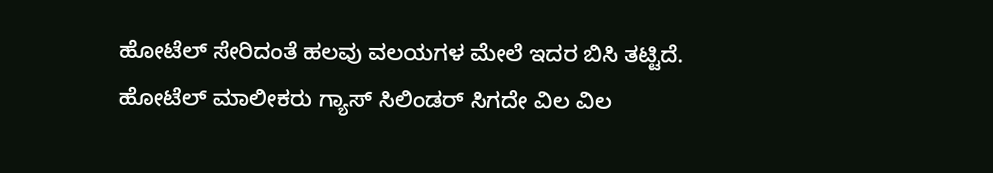ಹೋಟೆಲ್ ಸೇರಿದಂತೆ ಹಲವು ವಲಯಗಳ ಮೇಲೆ ಇದರ ಬಿಸಿ ತಟ್ಟಿದೆ. ಹೋಟೆಲ್ ಮಾಲೀಕರು ಗ್ಯಾಸ್ ಸಿಲಿಂಡರ್ ಸಿಗದೇ ವಿಲ ವಿಲ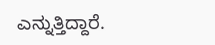ಎನ್ನುತ್ತಿದ್ದಾರೆ.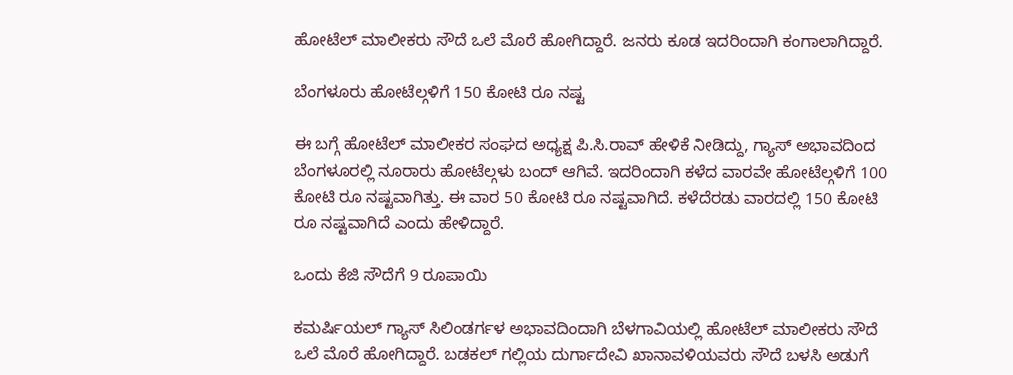ಹೋಟೆಲ್ ಮಾಲೀಕರು ಸೌದೆ ಒಲೆ ಮೊರೆ ಹೋಗಿದ್ದಾರೆ. ಜನರು ಕೂಡ ಇದರಿಂದಾಗಿ ಕಂಗಾಲಾಗಿದ್ದಾರೆ.

ಬೆಂಗಳೂರು ಹೋಟೆಲ್ಗಳಿಗೆ 150 ಕೋಟಿ ರೂ ನಷ್ಟ

ಈ ಬಗ್ಗೆ ಹೋಟೆಲ್ ಮಾಲೀಕರ ಸಂಘದ ಅಧ್ಯಕ್ಷ ಪಿ.ಸಿ.ರಾವ್ ಹೇಳಿಕೆ ನೀಡಿದ್ದು, ಗ್ಯಾಸ್ ಅಭಾವದಿಂದ ಬೆಂಗಳೂರಲ್ಲಿ ನೂರಾರು ಹೋಟೆಲ್ಗಳು ಬಂದ್ ಆಗಿವೆ. ಇದರಿಂದಾಗಿ ಕಳೆದ ವಾರವೇ ಹೋಟೆಲ್ಗಳಿಗೆ 100 ಕೋಟಿ ರೂ ನಷ್ಟವಾಗಿತ್ತು. ಈ ವಾರ 50 ಕೋಟಿ ರೂ ನಷ್ಟವಾಗಿದೆ. ಕಳೆದೆರಡು ವಾರದಲ್ಲಿ 150 ಕೋಟಿ ರೂ ನಷ್ಟವಾಗಿದೆ ಎಂದು ಹೇಳಿದ್ದಾರೆ.

ಒಂದು ಕೆಜಿ ಸೌದೆಗೆ 9 ರೂಪಾಯಿ

ಕಮರ್ಷಿಯಲ್ ಗ್ಯಾಸ್ ಸಿಲಿಂಡರ್ಗಳ ಅಭಾವದಿಂದಾಗಿ ಬೆಳಗಾವಿಯಲ್ಲಿ ಹೋಟೆಲ್ ಮಾಲೀಕರು ಸೌದೆ ಒಲೆ ಮೊರೆ ಹೋಗಿದ್ದಾರೆ. ಬಡಕಲ್ ಗಲ್ಲಿಯ ದುರ್ಗಾದೇವಿ ಖಾನಾವಳಿಯವರು ಸೌದೆ ಬಳಸಿ ಅಡುಗೆ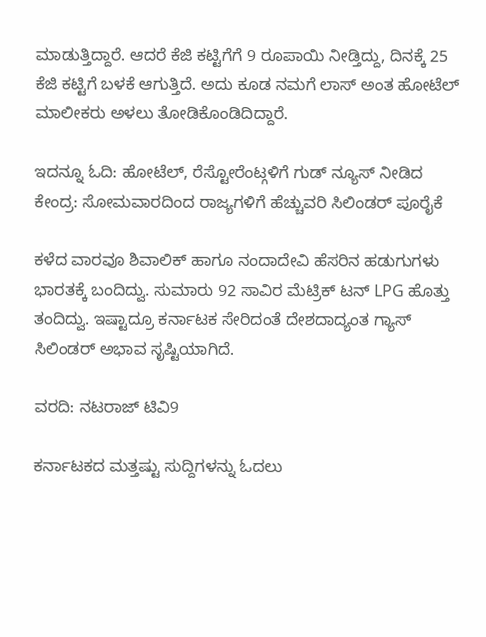ಮಾಡುತ್ತಿದ್ದಾರೆ. ಆದರೆ ಕೆಜಿ ಕಟ್ಟಿಗೆಗೆ 9 ರೂಪಾಯಿ ನೀಡ್ತಿದ್ದು, ದಿನಕ್ಕೆ 25 ಕೆಜಿ ಕಟ್ಟಿಗೆ ಬಳಕೆ ಆಗುತ್ತಿದೆ. ಅದು ಕೂಡ ನಮಗೆ ಲಾಸ್ ಅಂತ ಹೋಟೆಲ್ ಮಾಲೀಕರು ಅಳಲು ತೋಡಿಕೊಂಡಿದಿದ್ದಾರೆ.

ಇದನ್ನೂ ಓದಿ: ಹೋಟೆಲ್, ರೆಸ್ಟೋರೆಂಟ್ಗಳಿಗೆ ಗುಡ್ ನ್ಯೂಸ್ ನೀಡಿದ ಕೇಂದ್ರ: ಸೋಮವಾರದಿಂದ ರಾಜ್ಯಗಳಿಗೆ ಹೆಚ್ಚುವರಿ ಸಿಲಿಂಡರ್ ಪೂರೈಕೆ

ಕಳೆದ ವಾರವೂ ಶಿವಾಲಿಕ್ ಹಾಗೂ ನಂದಾದೇವಿ ಹೆಸರಿನ ಹಡುಗುಗಳು ಭಾರತಕ್ಕೆ ಬಂದಿದ್ವು. ಸುಮಾರು 92 ಸಾವಿರ ಮೆಟ್ರಿಕ್ ಟನ್ LPG ಹೊತ್ತು ತಂದಿದ್ವು. ಇಷ್ಟಾದ್ರೂ ಕರ್ನಾಟಕ ಸೇರಿದಂತೆ ದೇಶದಾದ್ಯಂತ ಗ್ಯಾಸ್ ಸಿಲಿಂಡರ್ ಅಭಾವ ಸೃಷ್ಟಿಯಾಗಿದೆ.

ವರದಿ: ನಟರಾಜ್ ಟಿವಿ9

ಕರ್ನಾಟಕದ ಮತ್ತಷ್ಟು ಸುದ್ದಿಗಳನ್ನು ಓದಲು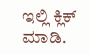ಇಲ್ಲಿ ಕ್ಲಿಕ್ ಮಾಡಿ.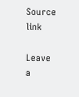Source link

Leave a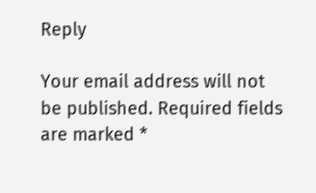Reply

Your email address will not be published. Required fields are marked *